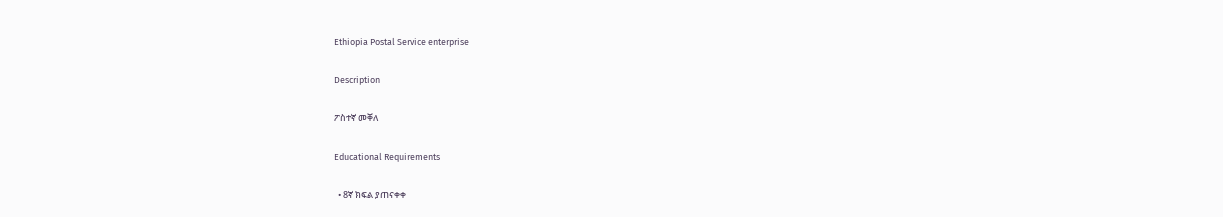Ethiopia Postal Service enterprise

Description

ፖስተኛ መቐለ

Educational Requirements

  • 8ኛ ክፍል ያጠናቀቀ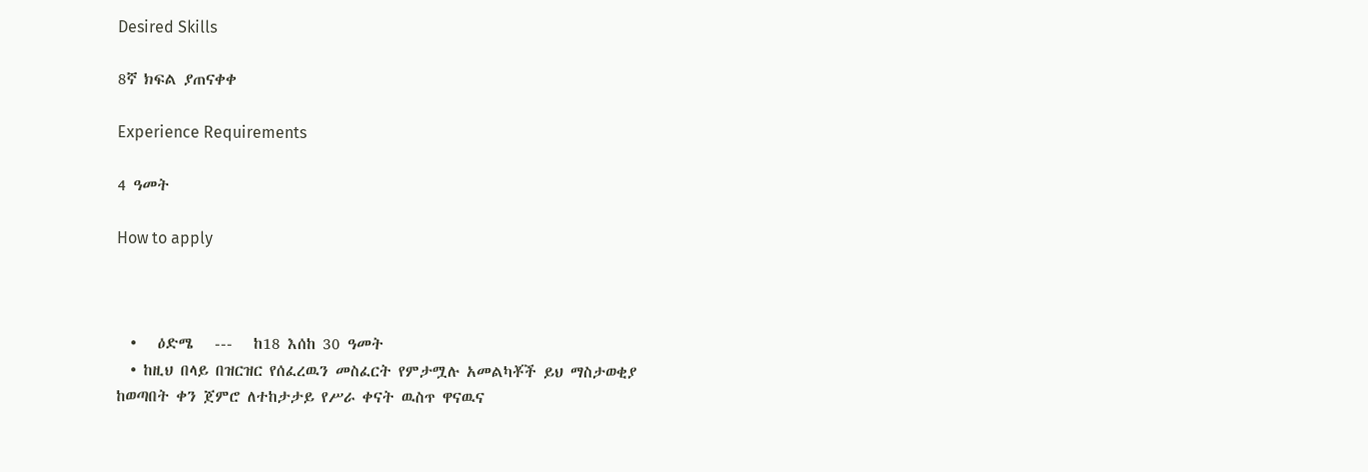Desired Skills

8ኛ ክፍል ያጠናቀቀ

Experience Requirements

4 ዓመት

How to apply



  •   ዕድሜ   ---   ከ18 እሰከ 30 ዓመት
  • ከዚህ በላይ በዝርዝር የሰፈረዉን መስፈርት የምታሟሉ አመልካቾች ይህ ማስታወቂያ ከወጣበት ቀን ጀምሮ ለተከታታይ የሥራ ቀናት ዉስጥ ዋናዉና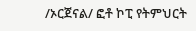/ኦርጀናል/ ፎቶ ኮፒ የትምህርት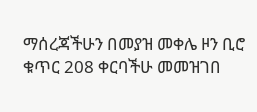ማሰረጃችሁን በመያዝ መቀሌ ዞን ቢሮ ቁጥር 208 ቀርባችሁ መመዝገበ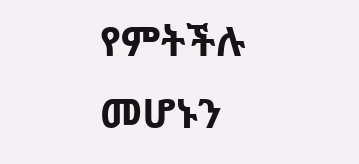የምትችሉ መሆኑን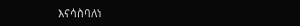እናሳስባለነ